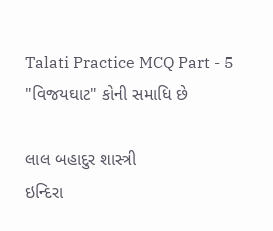Talati Practice MCQ Part - 5
"વિજયઘાટ" કોની સમાધિ છે

લાલ બહાદુર શાસ્ત્રી
ઇન્દિરા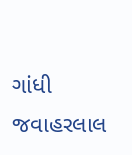ગાંધી
જવાહરલાલ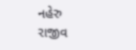નહેરુ
રાજીવ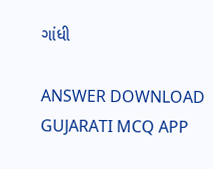ગાંધી

ANSWER DOWNLOAD GUJARATI MCQ APP